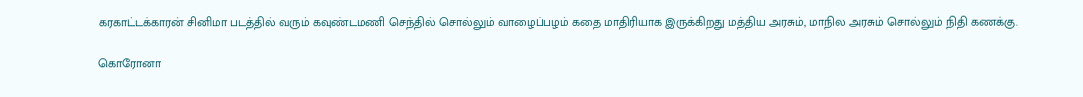கரகாட்டக்காரன் சினிமா படத்தில் வரும் கவுண்டமணி செந்தில் சொல்லும் வாழைப்பழம் கதை மாதிரியாக இருக்கிறது மத்திய அரசும், மாநில அரசும் சொல்லும் நிதி கணக்கு.

கொரோனா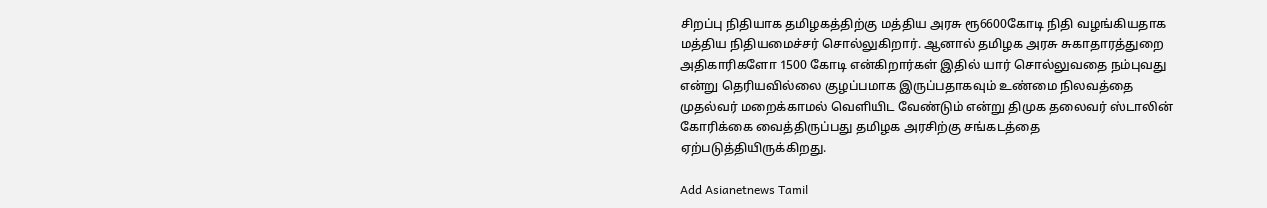சிறப்பு நிதியாக தமிழகத்திற்கு மத்திய அரசு ரூ6600கோடி நிதி வழங்கியதாக மத்திய நிதியமைச்சர் சொல்லுகிறார். ஆனால் தமிழக அரசு சுகாதாரத்துறை அதிகாரிகளோ 1500 கோடி என்கிறார்கள் இதில் யார் சொல்லுவதை நம்புவது என்று தெரியவில்லை குழப்பமாக இருப்பதாகவும் உண்மை நிலவத்தை முதல்வர் மறைக்காமல் வெளியிட வேண்டும் என்று திமுக தலைவர் ஸ்டாலின் கோரிக்கை வைத்திருப்பது தமிழக அரசிற்கு சங்கடத்தை ஏற்படுத்தியிருக்கிறது.

Add Asianetnews Tamil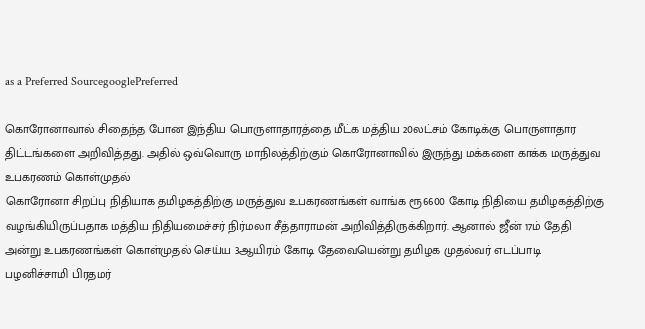as a Preferred SourcegooglePreferred

கொரோனாவால் சிதைந்த போன இந்திய பொருளாதாரத்தை மீட்க மத்திய 20லட்சம் கோடிக்கு பொருளாதார திட்டங்களை அறிவித்தது. அதில் ஒவ்வொரு மாநிலத்திற்கும் கொரோனாவில் இருந்து மக்களை காக்க மருத்துவ உபகரணம் கொள்முதல்
கொரோனா சிறப்பு நிதியாக தமிழகத்திற்கு மருத்துவ உபகரணங்கள் வாங்க ரூ6600 கோடி நிதியை தமிழகத்திற்கு வழங்கியிருப்பதாக மத்திய நிதியமைச்சர் நிர்மலா சீத்தாராமன் அறிவித்திருக்கிறார். ஆனால் ஜீன் 17ம் தேதி அன்று உபகரணங்கள் கொள்முதல் செய்ய 3ஆயிரம் கோடி தேவையென்று தமிழக முதல்வர் எடப்பாடி பழனிச்சாமி பிரதமர்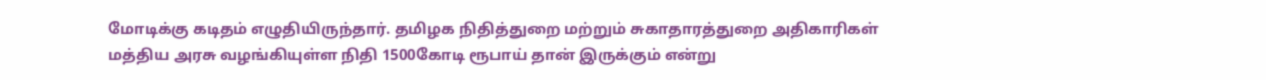மோடிக்கு கடிதம் எழுதியிருந்தார். தமிழக நிதித்துறை மற்றும் சுகாதாரத்துறை அதிகாரிகள் மத்திய அரசு வழங்கியுள்ள நிதி 1500கோடி ரூபாய் தான் இருக்கும் என்று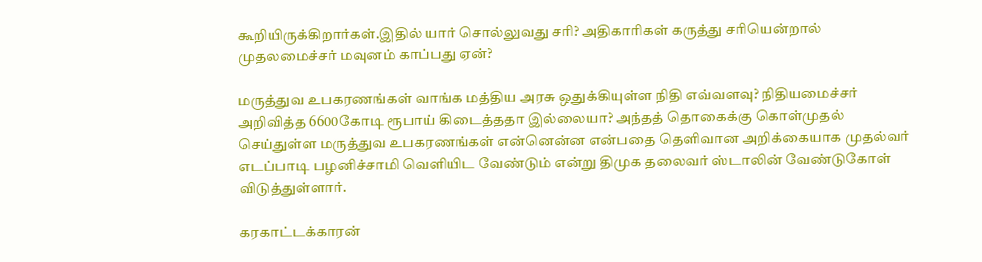கூறியிருக்கிறார்கள்.இதில் யார் சொல்லுவது சரி? அதிகாரிகள் கருத்து சரியென்றால் முதலமைச்சர் மவுனம் காப்பது ஏன்?

மருத்துவ உபகரணங்கள் வாங்க மத்திய அரசு ஒதுக்கியுள்ள நிதி எவ்வளவு? நிதியமைச்சர் அறிவித்த 6600கோடி ரூபாய் கிடைத்ததா இல்லையா? அந்தத் தொகைக்கு கொள்முதல் செய்துள்ள மருத்துவ உபகரணங்கள் என்னென்ன என்பதை தெளிவான அறிக்கையாக முதல்வர் எடப்பாடி பழனிச்சாமி வெளியிட வேண்டும் என்று திமுக தலைவர் ஸ்டாலின் வேண்டுகோள் விடுத்துள்ளார்.

கரகாட்டக்காரன்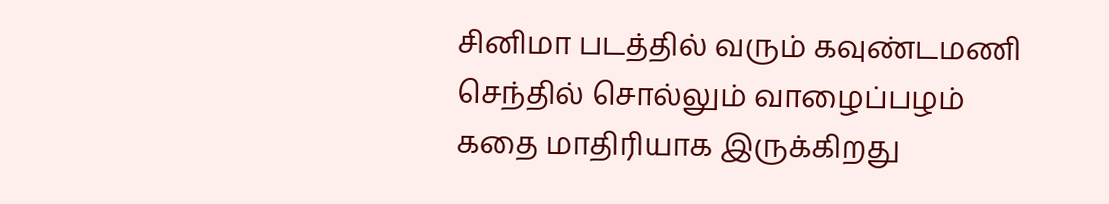சினிமா படத்தில் வரும் கவுண்டமணி செந்தில் சொல்லும் வாழைப்பழம் கதை மாதிரியாக இருக்கிறது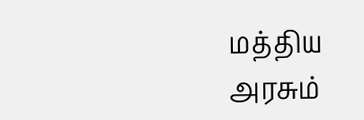மத்திய அரசும்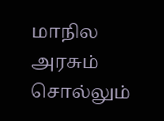மாநில அரசும் சொல்லும்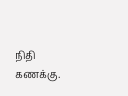நிதி கணக்கு.